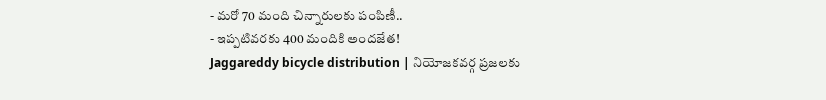- మరో 70 మంది చిన్నారులకు పంపిణీ..
- ఇప్పటివరకు 400 మందికి అందజేత!
Jaggareddy bicycle distribution | నియోజకవర్గ ప్రజలకు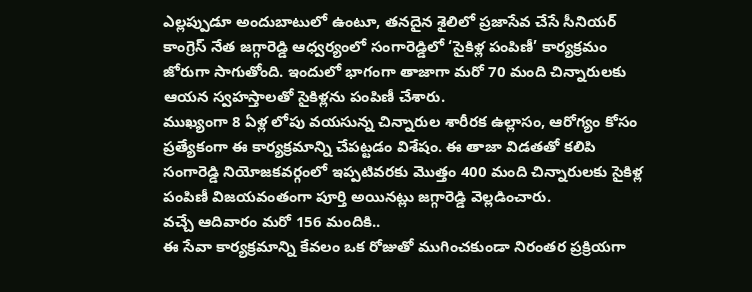ఎల్లప్పుడూ అందుబాటులో ఉంటూ, తనదైన శైలిలో ప్రజాసేవ చేసే సీనియర్ కాంగ్రెస్ నేత జగ్గారెడ్డి ఆధ్వర్యంలో సంగారెడ్డిలో ‘సైకిళ్ల పంపిణీ’ కార్యక్రమం జోరుగా సాగుతోంది. ఇందులో భాగంగా తాజాగా మరో 70 మంది చిన్నారులకు ఆయన స్వహస్తాలతో సైకిళ్లను పంపిణీ చేశారు.
ముఖ్యంగా 8 ఏళ్ల లోపు వయసున్న చిన్నారుల శారీరక ఉల్లాసం, ఆరోగ్యం కోసం ప్రత్యేకంగా ఈ కార్యక్రమాన్ని చేపట్టడం విశేషం. ఈ తాజా విడతతో కలిపి సంగారెడ్డి నియోజకవర్గంలో ఇప్పటివరకు మొత్తం 400 మంది చిన్నారులకు సైకిళ్ల పంపిణీ విజయవంతంగా పూర్తి అయినట్లు జగ్గారెడ్డి వెల్లడించారు.
వచ్చే ఆదివారం మరో 156 మందికి..
ఈ సేవా కార్యక్రమాన్ని కేవలం ఒక రోజుతో ముగించకుండా నిరంతర ప్రక్రియగా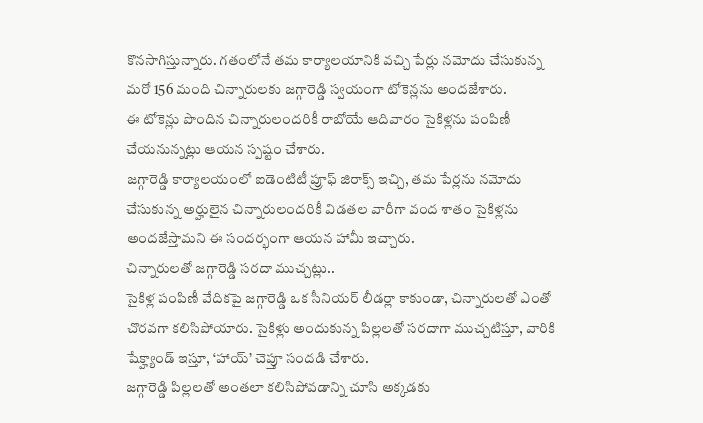కొనసాగిస్తున్నారు. గతంలోనే తమ కార్యాలయానికి వచ్చి పేర్లు నమోదు చేసుకున్న మరో 156 మంది చిన్నారులకు జగ్గారెడ్డి స్వయంగా టోకెన్లను అందజేశారు.
ఈ టోకెన్లు పొందిన చిన్నారులందరికీ రాబోయే ఆదివారం సైకిళ్లను పంపిణీ చేయనున్నట్లు ఆయన స్పష్టం చేశారు.
జగ్గారెడ్డి కార్యాలయంలో ఐడెంటిటీ ప్రూఫ్ జిరాక్స్ ఇచ్చి, తమ పేర్లను నమోదు చేసుకున్న అర్హులైన చిన్నారులందరికీ విడతల వారీగా వంద శాతం సైకిళ్లను అందజేస్తామని ఈ సందర్భంగా ఆయన హామీ ఇచ్చారు.
చిన్నారులతో జగ్గారెడ్డి సరదా ముచ్చట్లు..
సైకిళ్ల పంపిణీ వేదికపై జగ్గారెడ్డి ఒక సీనియర్ లీడర్లా కాకుండా, చిన్నారులతో ఎంతో చొరవగా కలిసిపోయారు. సైకిళ్లు అందుకున్న పిల్లలతో సరదాగా ముచ్చటిస్తూ, వారికి షేక్హ్యాండ్ ఇస్తూ, ‘హాయ్’ చెప్తూ సందడి చేశారు.
జగ్గారెడ్డి పిల్లలతో అంతలా కలిసిపోవడాన్ని చూసి అక్కడకు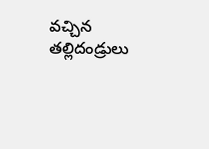వచ్చిన తల్లిదండ్రులు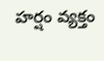హర్షం వ్యక్తం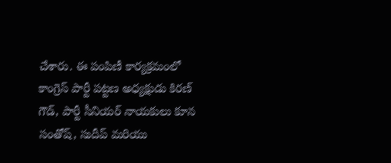చేశారు. ఈ పంపిణీ కార్యక్రమంలో కాంగ్రెస్ పార్టీ పట్టణ అధ్యక్షుడు కిరణ్ గౌడ్, పార్టీ సీనియర్ నాయకులు కూన సంతోష్, సుదీప్ మరియు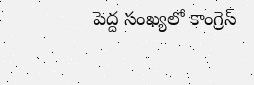పెద్ద సంఖ్యలో కాంగ్రెస్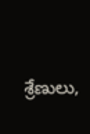శ్రేణులు,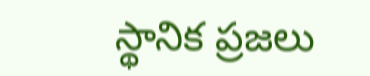స్థానిక ప్రజలు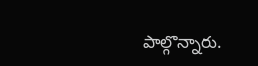పాల్గొన్నారు.